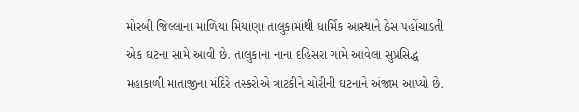મોરબી જિલ્લાના માળિયા મિયાણા તાલુકામાંથી ધાર્મિક આસ્થાને ઠેસ પહોંચાડતી એક ઘટના સામે આવી છે. તાલુકાના નાના દહિસરા ગામે આવેલા સુપ્રસિદ્ધ મહાકાળી માતાજીના મંદિરે તસ્કરોએ ત્રાટકીને ચોરીની ઘટનાને અંજામ આપ્યો છે.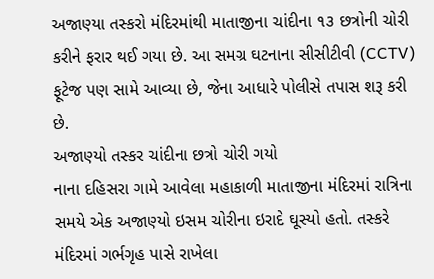અજાણ્યા તસ્કરો મંદિરમાંથી માતાજીના ચાંદીના ૧૩ છત્રોની ચોરી કરીને ફરાર થઈ ગયા છે. આ સમગ્ર ઘટનાના સીસીટીવી (CCTV) ફૂટેજ પણ સામે આવ્યા છે, જેના આધારે પોલીસે તપાસ શરૂ કરી છે.
અજાણ્યો તસ્કર ચાંદીના છત્રો ચોરી ગયો
નાના દહિસરા ગામે આવેલા મહાકાળી માતાજીના મંદિરમાં રાત્રિના સમયે એક અજાણ્યો ઇસમ ચોરીના ઇરાદે ઘૂસ્યો હતો. તસ્કરે મંદિરમાં ગર્ભગૃહ પાસે રાખેલા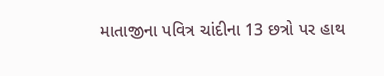માતાજીના પવિત્ર ચાંદીના 13 છત્રો પર હાથ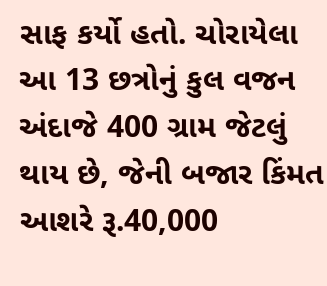સાફ કર્યો હતો. ચોરાયેલા આ 13 છત્રોનું કુલ વજન અંદાજે 400 ગ્રામ જેટલું થાય છે, જેની બજાર કિંમત આશરે રૂ.40,000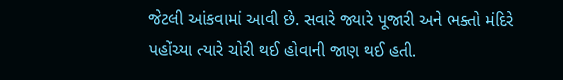જેટલી આંકવામાં આવી છે. સવારે જ્યારે પૂજારી અને ભક્તો મંદિરે પહોંચ્યા ત્યારે ચોરી થઈ હોવાની જાણ થઈ હતી.